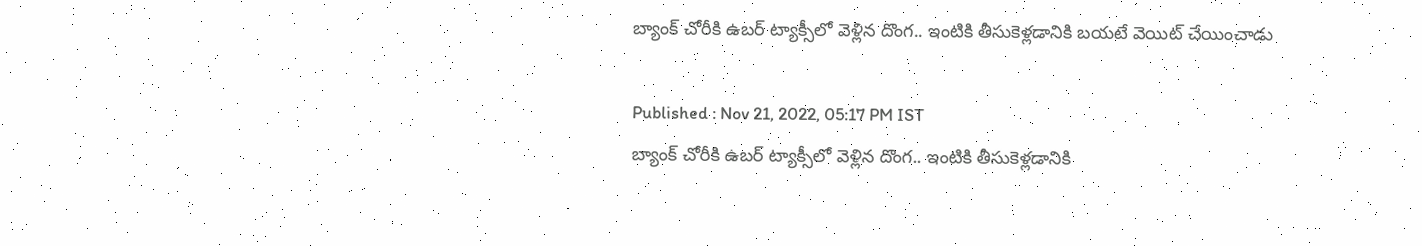బ్యాంక్ చోరీకి ఉబర్ ట్యాక్సీలో వెళ్లిన దొంగ.. ఇంటికి తీసుకెళ్లడానికి బయటే వెయిట్ చేయించాడు

Published : Nov 21, 2022, 05:17 PM IST
బ్యాంక్ చోరీకి ఉబర్ ట్యాక్సీలో వెళ్లిన దొంగ.. ఇంటికి తీసుకెళ్లడానికి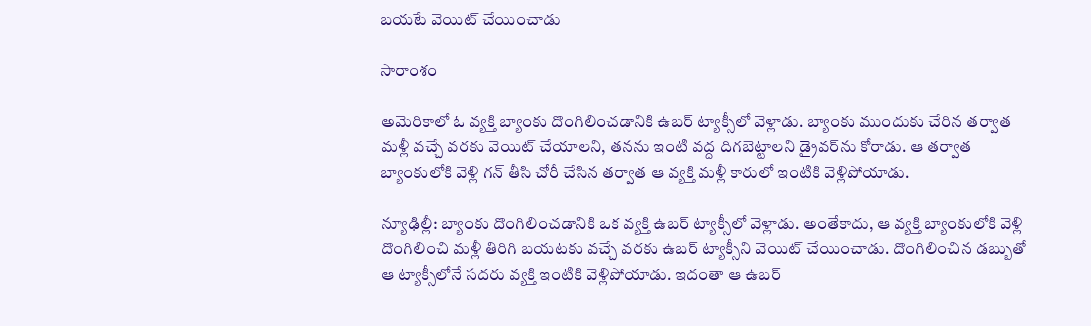బయటే వెయిట్ చేయించాడు

సారాంశం

అమెరికాలో ఓ వ్యక్తి బ్యాంకు దొంగిలించడానికి ఉబర్ ట్యాక్సీలో వెళ్లాడు. బ్యాంకు ముందుకు చేరిన తర్వాత మళ్లీ వచ్చే వరకు వెయిట్ చేయాలని, తనను ఇంటి వద్ద దిగబెట్టాలని డ్రైవర్‌ను కోరాడు. ఆ తర్వాత బ్యాంకులోకి వెళ్లి గన్ తీసి చోరీ చేసిన తర్వాత ఆ వ్యక్తి మళ్లీ కారులో ఇంటికి వెళ్లిపోయాడు.

న్యూఢిల్లీ: బ్యాంకు దొంగిలించడానికి ఒక వ్యక్తి ఉబర్ ట్యాక్సీలో వెళ్లాడు. అంతేకాదు, ఆ వ్యక్తి బ్యాంకులోకి వెళ్లి దొంగిలించి మళ్లీ తిరిగి బయటకు వచ్చే వరకు ఉబర్ ట్యాక్సీని వెయిట్ చేయించాడు. దొంగిలించిన డబ్బుతో ఆ ట్యాక్సీలోనే సదరు వ్యక్తి ఇంటికి వెళ్లిపోయాడు. ఇదంతా ఆ ఉబర్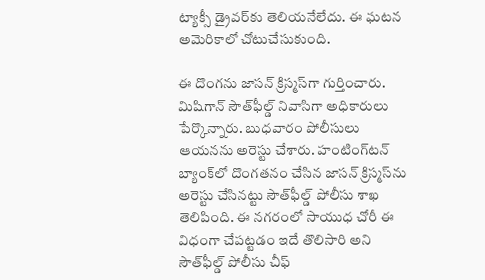ట్యాక్సీ డ్రైవర్‌కు తెలియనేలేదు. ఈ ఘటన అమెరికాలో చోటుచేసుకుంది.

ఈ దొంగను జాసన్ క్రిస్మస్‌గా గుర్తించారు. మిషిగాన్ సౌత్‌ఫీల్డ్ నివాసిగా అధికారులు పేర్కొన్నారు. బుధవారం పోలీసులు ఆయనను అరెస్టు చేశారు. హంటింగ్‌టన్ బ్యాంక్‌లో దొంగతనం చేసిన జాసన్ క్రిస్మస్‌ను అరెస్టు చేసినట్టు సౌత్‌ఫీల్డ్ పోలీసు శాఖ తెలిపింది. ఈ నగరంలో సాయుధ చోరీ ఈ విధంగా చేపట్టడం ఇదే తొలిసారి అని సౌత్‌ఫీల్డ్ పోలీసు చీఫ్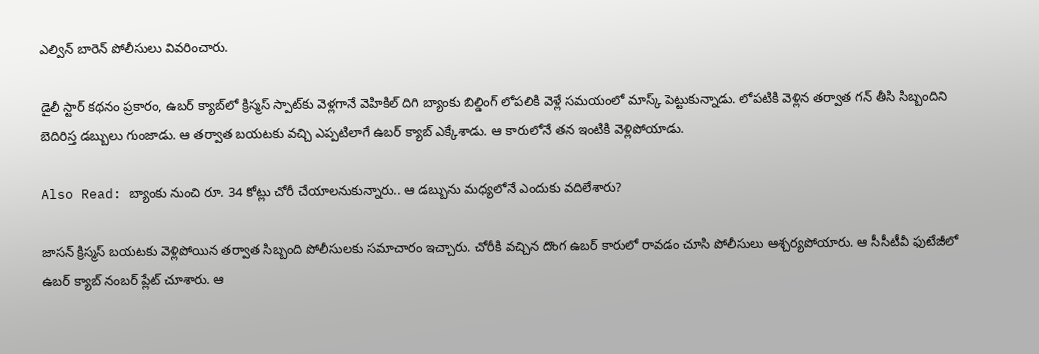ఎల్విన్ బారెన్ పోలీసులు వివరించారు.

డైలీ స్టార్ కథనం ప్రకారం, ఉబర్ క్యాబ్‌లో క్రిస్మస్ స్పాట్‌కు వెళ్లగానే వెహికిల్ దిగి బ్యాంకు బిల్డింగ్ లోపలికి వెళ్లే సమయంలో మాస్క్ పెట్టుకున్నాడు. లోపటికి వెళ్లిన తర్వాత గన్ తీసి సిబ్బందిని బెదిరిస్త డబ్బులు గుంజాడు. ఆ తర్వాత బయటకు వచ్చి ఎప్పటిలాగే ఉబర్ క్యాబ్ ఎక్కేశాడు. ఆ కారులోనే తన ఇంటికి వెళ్లిపోయాడు.

Also Read: బ్యాంకు నుంచి రూ. 34 కోట్లు చోరీ చేయాలనుకున్నారు.. ఆ డబ్బును మధ్యలోనే ఎందుకు వదిలేశారు?

జాసన్ క్రిస్మస్ బయటకు వెళ్లిపోయిన తర్వాత సిబ్బంది పోలీసులకు సమాచారం ఇచ్చారు. చోరీకి వచ్చిన దొంగ ఉబర్ కారులో రావడం చూసి పోలీసులు ఆశ్చర్యపోయారు. ఆ సీసీటీవీ ఫుటేజీలో ఉబర్ క్యాబ్ నంబర్ ప్లేట్ చూశారు. ఆ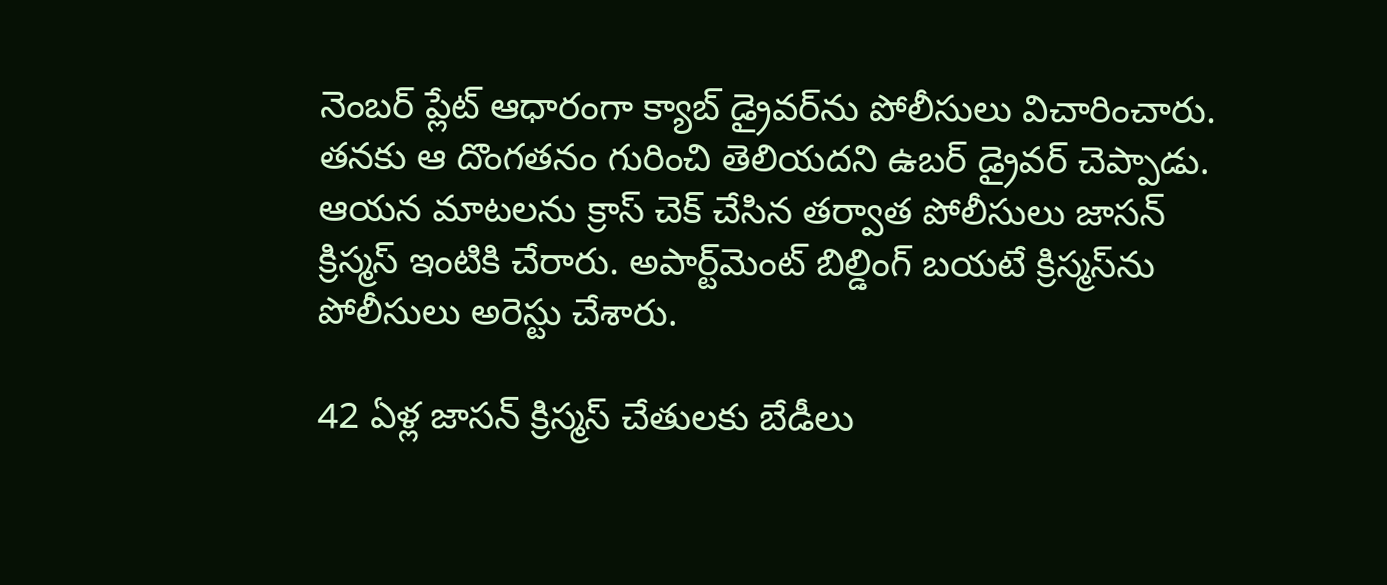నెంబర్ ప్లేట్ ఆధారంగా క్యాబ్ డ్రైవర్‌ను పోలీసులు విచారించారు. తనకు ఆ దొంగతనం గురించి తెలియదని ఉబర్ డ్రైవర్ చెప్పాడు. ఆయన మాటలను క్రాస్ చెక్ చేసిన తర్వాత పోలీసులు జాసన్ క్రిస్మస్ ఇంటికి చేరారు. అపార్ట్‌మెంట్ బిల్డింగ్ బయటే క్రిస్మస్‌ను పోలీసులు అరెస్టు చేశారు.

42 ఏళ్ల జాసన్ క్రిస్మస్ చేతులకు బేడీలు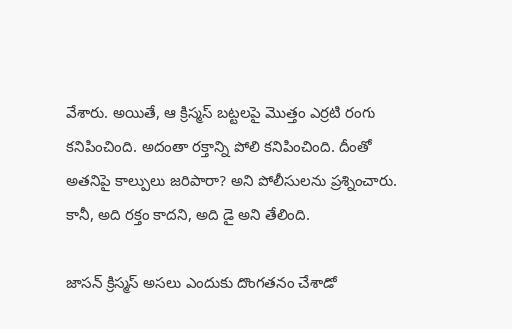వేశారు. అయితే, ఆ క్రిస్మస్ బట్టలపై మొత్తం ఎర్రటి రంగు కనిపించింది. అదంతా రక్తాన్ని పోలి కనిపించింది. దీంతో అతనిపై కాల్పులు జరిపారా? అని పోలీసులను ప్రశ్నించారు. కానీ, అది రక్తం కాదని, అది డై అని తేలింది.

జాసన్ క్రిస్మస్ అసలు ఎందుకు దొంగతనం చేశాడో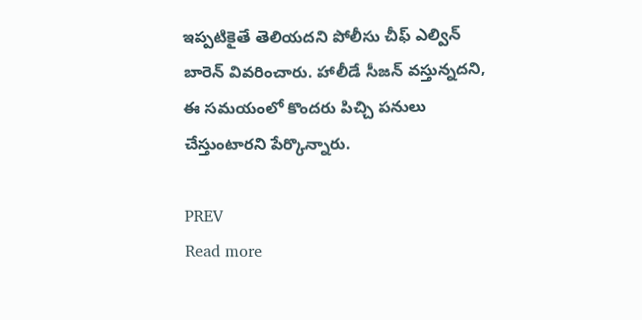ఇప్పటికైతే తెలియదని పోలీసు చీఫ్ ఎల్విన్ బారెన్ వివరించారు. హాలీడే సీజన్ వస్తున్నదని, ఈ సమయంలో కొందరు పిచ్చి పనులు చేస్తుంటారని పేర్కొన్నారు.

PREV
Read more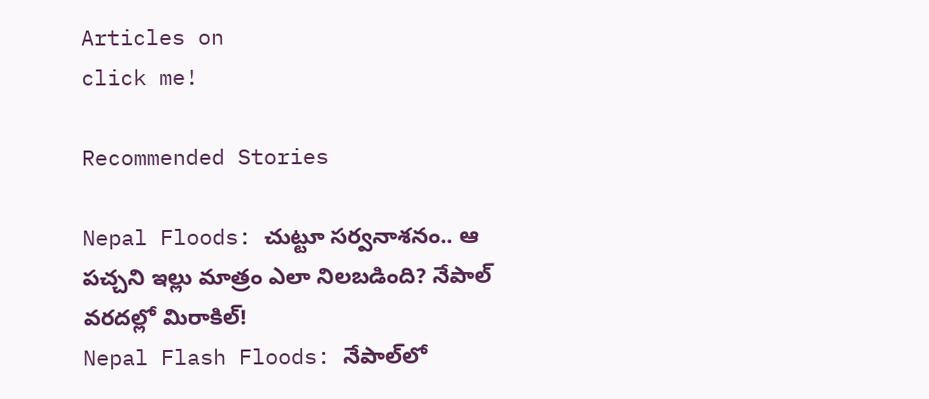Articles on
click me!

Recommended Stories

Nepal Floods: చుట్టూ సర్వనాశనం.. ఆ పచ్చని ఇల్లు మాత్రం ఎలా నిలబడింది? నేపాల్ వరదల్లో మిరాకిల్!
Nepal Flash Floods: నేపాల్‌లో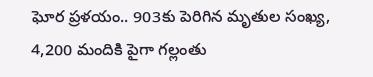ఘోర ప్రళయం.. 903కు పెరిగిన మృతుల సంఖ్య, 4,200 మందికి పైగా గల్లంతు